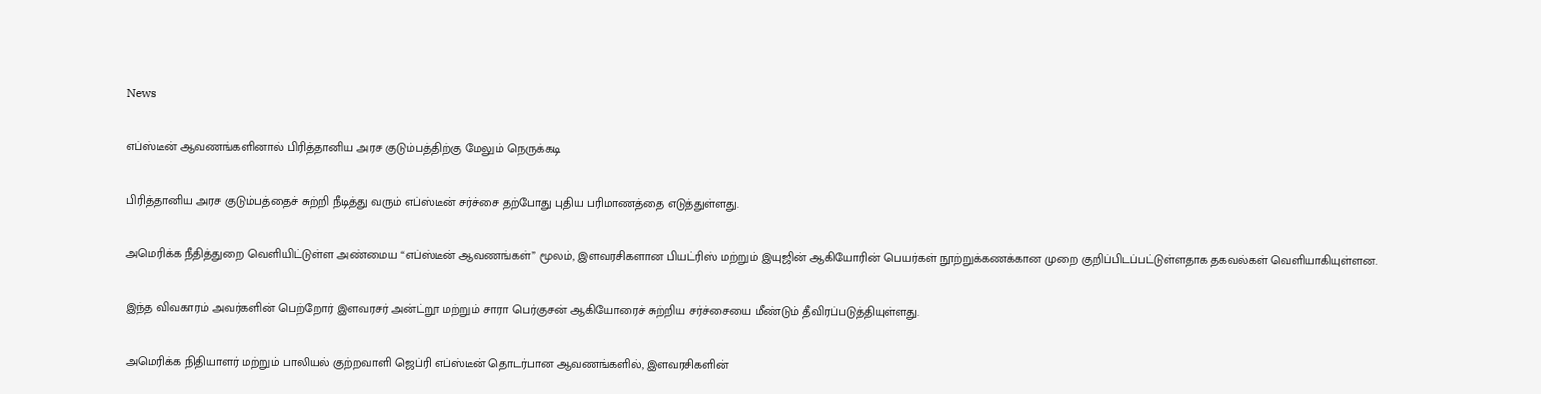News

எப்ஸ்டீன் ஆவணங்களினால் பிரித்தானிய அரச குடும்பத்திற்கு மேலும் நெருக்கடி

பிரித்தானிய அரச குடும்பத்தைச் சுற்றி நீடித்து வரும் எப்ஸ்டீன் சர்ச்சை தற்போது புதிய பரிமாணத்தை எடுத்துள்ளது.

அமெரிக்க நீதித்துறை வெளியிட்டுள்ள அண்மைய “எப்ஸ்டீன் ஆவணங்கள்” மூலம், இளவரசிகளான பியட்ரிஸ் மற்றும் இயுஜின் ஆகியோரின் பெயர்கள் நூற்றுக்கணக்கான முறை குறிப்பிடப்பட்டுள்ளதாக தகவல்கள் வெளியாகியுள்ளன.

இந்த விவகாரம் அவர்களின் பெற்றோர் இளவரசர் அன்ட்றூ மற்றும் சாரா பெர்குசன் ஆகியோரைச் சுற்றிய சர்ச்சையை மீண்டும் தீவிரப்படுத்தியுள்ளது.

அமெரிக்க நிதியாளர் மற்றும் பாலியல் குற்றவாளி ஜெப்ரி எப்ஸ்டீன் தொடர்பான ஆவணங்களில், இளவரசிகளின்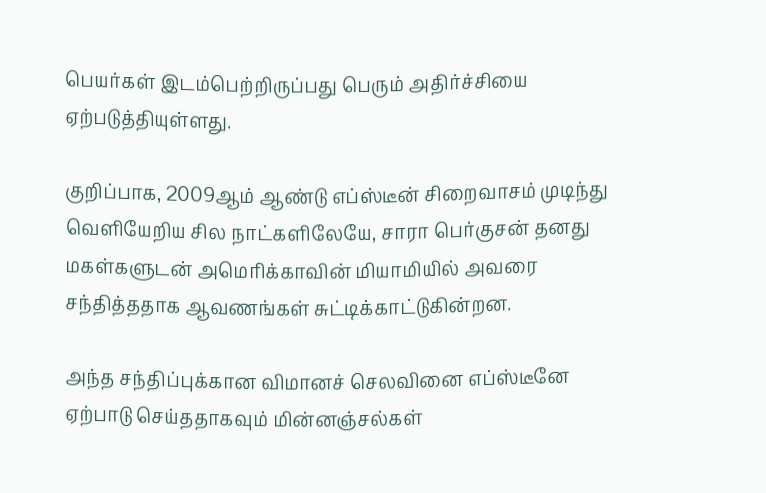பெயர்கள் இடம்பெற்றிருப்பது பெரும் அதிர்ச்சியை ஏற்படுத்தியுள்ளது.

குறிப்பாக, 2009ஆம் ஆண்டு எப்ஸ்டீன் சிறைவாசம் முடிந்து வெளியேறிய சில நாட்களிலேயே, சாரா பெர்குசன் தனது மகள்களுடன் அமெரிக்காவின் மியாமியில் அவரை சந்தித்ததாக ஆவணங்கள் சுட்டிக்காட்டுகின்றன.

அந்த சந்திப்புக்கான விமானச் செலவினை எப்ஸ்டீனே ஏற்பாடு செய்ததாகவும் மின்னஞ்சல்கள்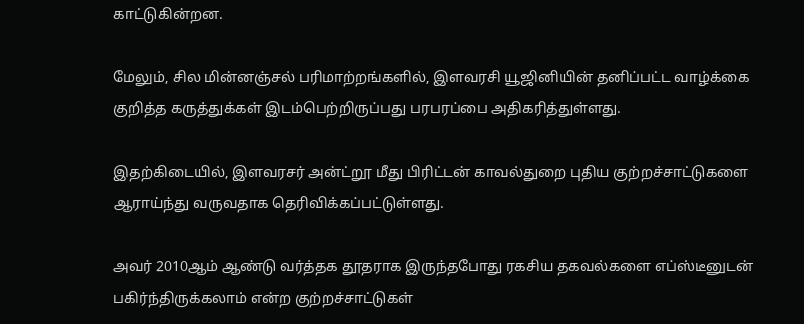காட்டுகின்றன.

மேலும், சில மின்னஞ்சல் பரிமாற்றங்களில், இளவரசி யூஜினியின் தனிப்பட்ட வாழ்க்கை குறித்த கருத்துக்கள் இடம்பெற்றிருப்பது பரபரப்பை அதிகரித்துள்ளது.

இதற்கிடையில், இளவரசர் அன்ட்றூ மீது பிரிட்டன் காவல்துறை புதிய குற்றச்சாட்டுகளை ஆராய்ந்து வருவதாக தெரிவிக்கப்பட்டுள்ளது.

அவர் 2010ஆம் ஆண்டு வர்த்தக தூதராக இருந்தபோது ரகசிய தகவல்களை எப்ஸ்டீனுடன் பகிர்ந்திருக்கலாம் என்ற குற்றச்சாட்டுகள்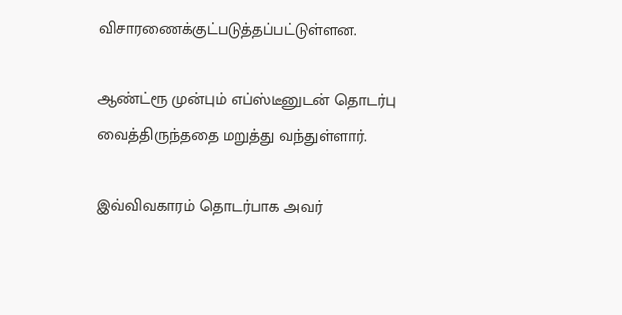விசாரணைக்குட்படுத்தப்பட்டுள்ளன.

ஆண்ட்ரூ முன்பும் எப்ஸ்டீனுடன் தொடர்பு வைத்திருந்ததை மறுத்து வந்துள்ளார்.

இவ்விவகாரம் தொடர்பாக அவர்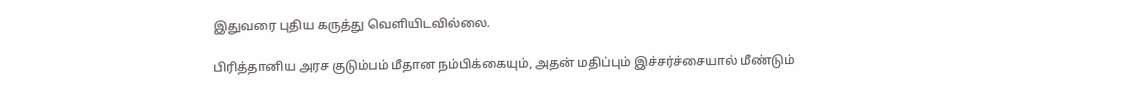இதுவரை புதிய கருத்து வெளியிடவில்லை.

பிரித்தானிய அரச குடும்பம் மீதான நம்பிக்கையும், அதன் மதிப்பும் இச்சர்ச்சையால் மீண்டும்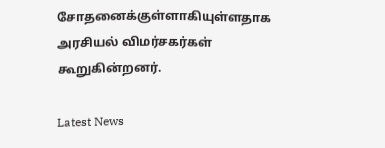சோதனைக்குள்ளாகியுள்ளதாக அரசியல் விமர்சகர்கள் கூறுகின்றனர்.

Latest News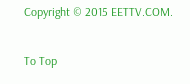Copyright © 2015 EETTV.COM.

To Top